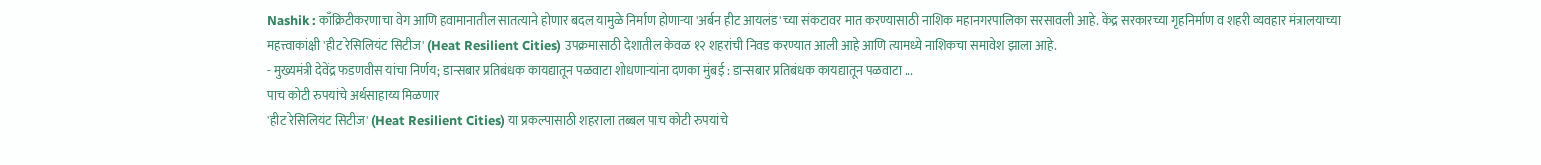Nashik : काँक्रिटीकरणाचा वेग आणि हवामानातील सातत्याने होणार बदल यामुळे निर्माण होणाऱ्या 'अर्बन हीट आयलंड'च्या संकटावर मात करण्यासाठी नाशिक महानगरपालिका सरसावली आहे. केंद्र सरकारच्या गृहनिर्माण व शहरी व्यवहार मंत्रालयाच्या महत्त्वाकांक्षी 'हीट रेसिलियंट सिटीज' (Heat Resilient Cities) उपक्रमासाठी देशातील केवळ १२ शहरांची निवड करण्यात आली आहे आणि त्यामध्ये नाशिकचा समावेश झाला आहे.
- मुख्यमंत्री देवेंद्र फडणवीस यांचा निर्णय; डान्सबार प्रतिबंधक कायद्यातून पळवाटा शोधणाऱ्यांना दणका मुंबई : डान्सबार प्रतिबंधक कायद्यातून पळवाटा ...
पाच कोटी रुपयांचे अर्थसाहाय्य मिळणार
'हीट रेसिलियंट सिटीज' (Heat Resilient Cities) या प्रकल्पासाठी शहराला तब्बल पाच कोटी रुपयांचे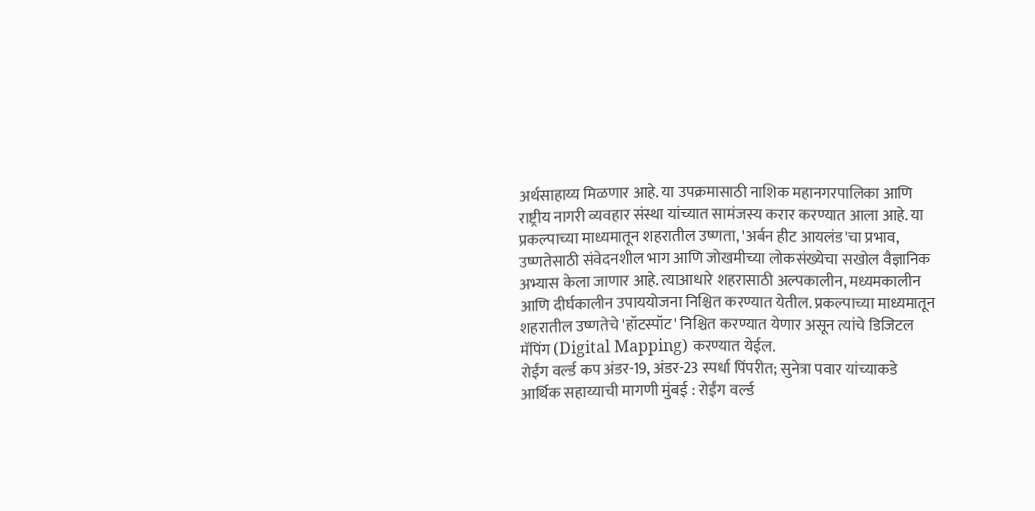अर्थसाहाय्य मिळणार आहे. या उपक्रमासाठी नाशिक महानगरपालिका आणि राष्ट्रीय नागरी व्यवहार संस्था यांच्यात सामंजस्य करार करण्यात आला आहे. या प्रकल्पाच्या माध्यमातून शहरातील उष्णता, 'अर्बन हीट आयलंड'चा प्रभाव, उष्णतेसाठी संवेदनशील भाग आणि जोखमीच्या लोकसंख्येचा सखोल वैज्ञानिक अभ्यास केला जाणार आहे. त्याआधारे शहरासाठी अल्पकालीन, मध्यमकालीन आणि दीर्घकालीन उपाययोजना निश्चित करण्यात येतील. प्रकल्पाच्या माध्यमातून शहरातील उष्णतेचे 'हॉटस्पॉट' निश्चित करण्यात येणार असून त्यांचे डिजिटल मॅपिंग (Digital Mapping) करण्यात येईल.
रोईंग वर्ल्ड कप अंडर-19, अंडर-23 स्पर्धा पिंपरीत; सुनेत्रा पवार यांच्याकडे आर्थिक सहाय्याची मागणी मुंबई : रोईंग वर्ल्ड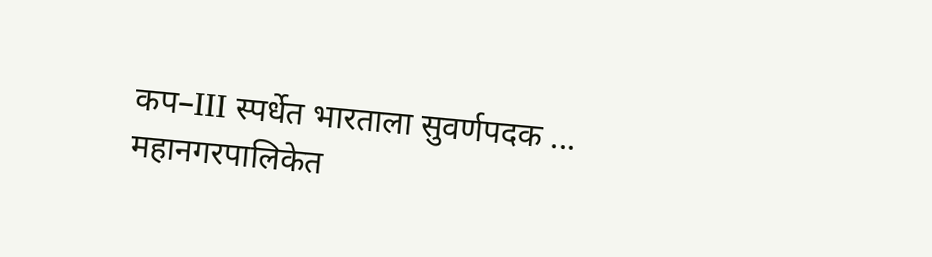कप–III स्पर्धेत भारताला सुवर्णपदक ...
महानगरपालिकेत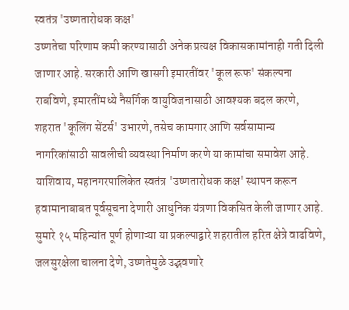स्वतंत्र 'उष्णतारोधक कक्ष'
उष्णतेचा परिणाम कमी करण्यासाठी अनेक प्रत्यक्ष विकासकामांनाही गती दिली जाणार आहे. सरकारी आणि खासगी इमारतींवर 'कूल रूफ' संकल्पना राबविणे, इमारतींमध्ये नैसर्गिक वायुविजनासाठी आवश्यक बदल करणे, शहरात 'कूलिंग सेंटर्स' उभारणे, तसेच कामगार आणि सर्वसामान्य नागरिकांसाठी सावलीची व्यवस्था निर्माण करणे या कामांचा समावेश आहे. याशिवाय, महानगरपालिकेत स्वतंत्र 'उष्णतारोधक कक्ष' स्थापन करून हवामानाबाबत पूर्वसूचना देणारी आधुनिक यंत्रणा विकसित केली जाणार आहे. सुमारे १५ महिन्यांत पूर्ण होणाऱ्या या प्रकल्पाद्वारे शहरातील हरित क्षेत्रे वाढविणे, जलसुरक्षेला चालना देणे, उष्णतेमुळे उद्भवणारे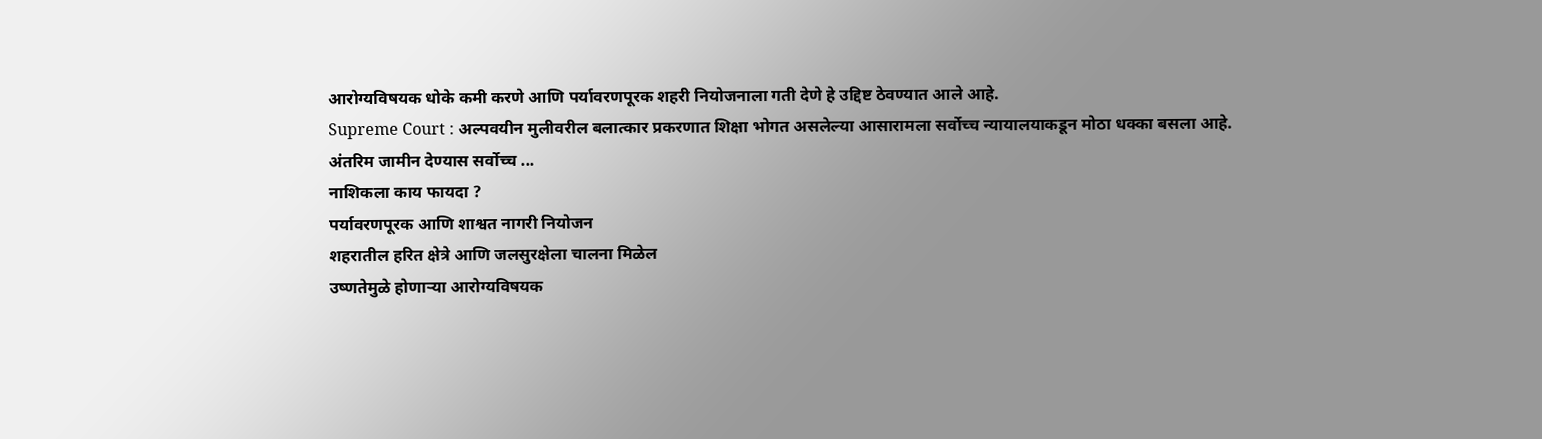आरोग्यविषयक धोके कमी करणे आणि पर्यावरणपूरक शहरी नियोजनाला गती देणे हे उद्दिष्ट ठेवण्यात आले आहे.
Supreme Court : अल्पवयीन मुलीवरील बलात्कार प्रकरणात शिक्षा भोगत असलेल्या आसारामला सर्वोच्च न्यायालयाकडून मोठा धक्का बसला आहे. अंतरिम जामीन देण्यास सर्वोच्च ...
नाशिकला काय फायदा ?
पर्यावरणपूरक आणि शाश्वत नागरी नियोजन
शहरातील हरित क्षेत्रे आणि जलसुरक्षेला चालना मिळेल
उष्णतेमुळे होणाऱ्या आरोग्यविषयक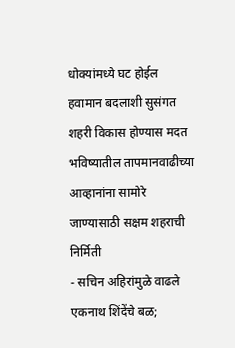धोक्यांमध्ये घट होईल
हवामान बदलाशी सुसंगत शहरी विकास होण्यास मदत
भविष्यातील तापमानवाढीच्या आव्हानांना सामोरे जाण्यासाठी सक्षम शहराची निर्मिती
- सचिन अहिरांमुळे वाढले एकनाथ शिंदेंचे बळ;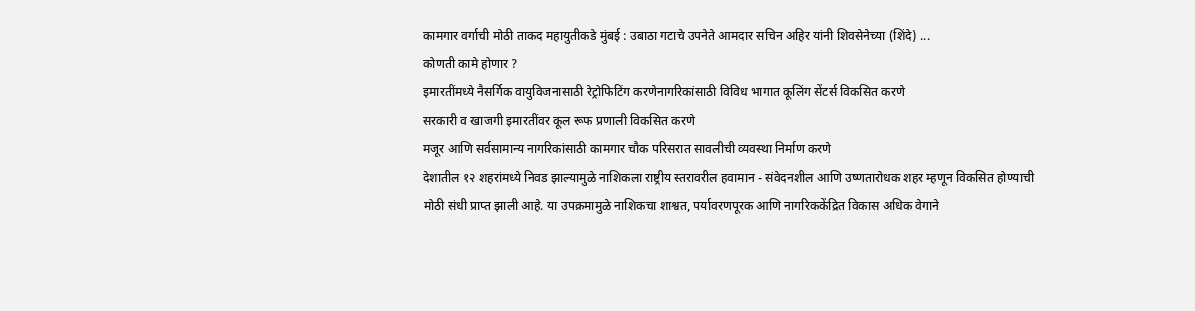कामगार वर्गाची मोठी ताकद महायुतीकडे मुंबई : उबाठा गटाचे उपनेते आमदार सचिन अहिर यांनी शिवसेनेच्या (शिंदे) ...
कोणती कामे होणार ?
इमारतींमध्ये नैसर्गिक वायुविजनासाठी रेट्रोफिटिंग करणेनागरिकांसाठी विविध भागात कूलिंग सेंटर्स विकसित करणे
सरकारी व खाजगी इमारतींवर कूल रूफ प्रणाली विकसित करणे
मजूर आणि सर्वसामान्य नागरिकांसाठी कामगार चौक परिसरात सावलीची व्यवस्था निर्माण करणे
देशातील १२ शहरांमध्ये निवड झाल्यामुळे नाशिकला राष्ट्रीय स्तरावरील हवामान - संवेदनशील आणि उष्णतारोधक शहर म्हणून विकसित होण्याची मोठी संधी प्राप्त झाली आहे. या उपक्रमामुळे नाशिकचा शाश्वत, पर्यावरणपूरक आणि नागरिककेंद्रित विकास अधिक वेगाने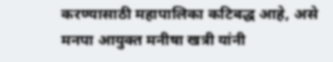करण्यासाठी महापालिका कटिबद्ध आहे, असे मनपा आयुक्त मनीषा खत्री यांनी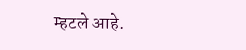म्हटले आहे.